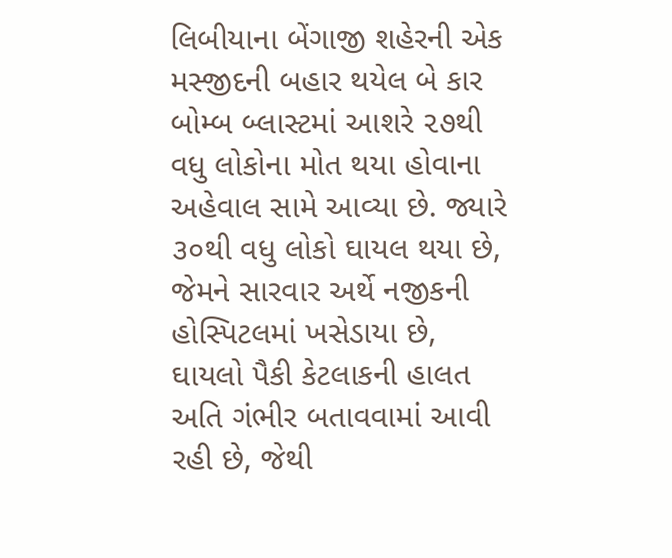લિબીયાના બેંગાજી શહેરની એક મસ્જીદની બહાર થયેલ બે કાર બોમ્બ બ્લાસ્ટમાં આશરે ૨૭થી વધુ લોકોના મોત થયા હોવાના અહેવાલ સામે આવ્યા છે. જ્યારે ૩૦થી વધુ લોકો ઘાયલ થયા છે, જેમને સારવાર અર્થે નજીકની હોસ્પિટલમાં ખસેડાયા છે, ઘાયલો પૈકી કેટલાકની હાલત અતિ ગંભીર બતાવવામાં આવી રહી છે, જેથી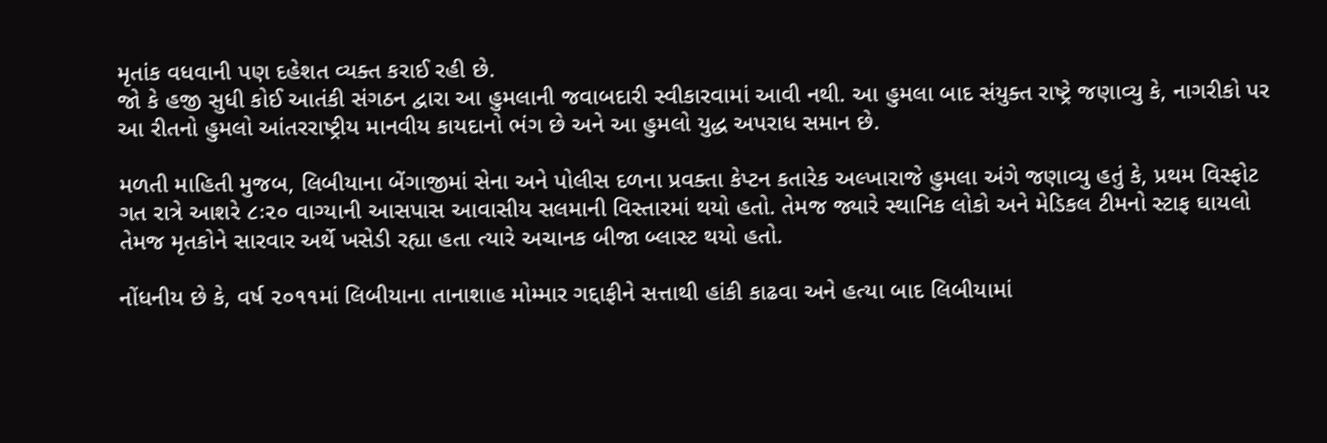મૃતાંક વધવાની પણ દહેશત વ્યક્ત કરાઈ રહી છે.
જો કે હજી સુધી કોઈ આતંકી સંગઠન દ્વારા આ હુમલાની જવાબદારી સ્વીકારવામાં આવી નથી. આ હુમલા બાદ સંયુક્ત રાષ્ટ્રે જણાવ્યુ કે, નાગરીકો પર આ રીતનો હુમલો આંતરરાષ્ટ્રીય માનવીય કાયદાનો ભંગ છે અને આ હુમલો યુદ્ધ અપરાધ સમાન છે.

મળતી માહિતી મુજબ, લિબીયાના બેંગાજીમાં સેના અને પોલીસ દળના પ્રવક્તા કેપ્ટન કતારેક અલ્ખારાજે હુમલા અંગે જણાવ્યુ હતું કે, પ્રથમ વિસ્ફોટ ગત રાત્રે આશરે ૮ઃ૨૦ વાગ્યાની આસપાસ આવાસીય સલમાની વિસ્તારમાં થયો હતો. તેમજ જ્યારે સ્થાનિક લોકો અને મેડિકલ ટીમનો સ્ટાફ ઘાયલો તેમજ મૃતકોને સારવાર અર્થે ખસેડી રહ્યા હતા ત્યારે અચાનક બીજા બ્લાસ્ટ થયો હતો.

નોંધનીય છે કે, વર્ષ ૨૦૧૧માં લિબીયાના તાનાશાહ મોમ્માર ગદ્દાફીને સત્તાથી હાંકી કાઢવા અને હત્યા બાદ લિબીયામાં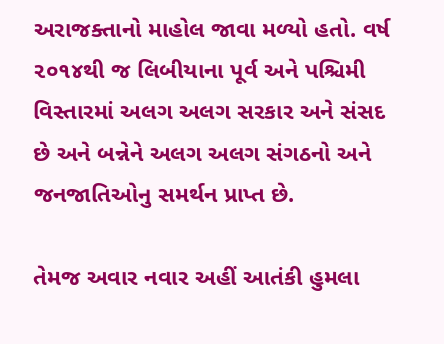અરાજક્તાનો માહોલ જાવા મળ્યો હતો. વર્ષ ૨૦૧૪થી જ લિબીયાના પૂર્વ અને પશ્ચિમી વિસ્તારમાં અલગ અલગ સરકાર અને સંસદ છે અને બન્નેને અલગ અલગ સંગઠનો અને જનજાતિઓનુ સમર્થન પ્રાપ્ત છે.

તેમજ અવાર નવાર અહીં આતંકી હુમલા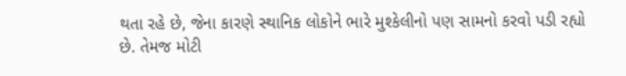થતા રહે છે, જેના કારણે સ્થાનિક લોકોને ભારે મુશ્કેલીનો પણ સામનો કરવો પડી રહ્યો છે. તેમજ મોટી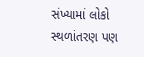સંખ્યામાં લોકો સ્થળાંતરણ પણ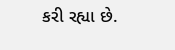કરી રહ્યા છે.